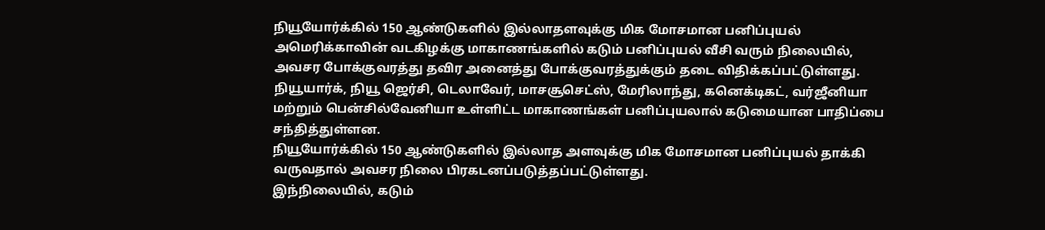நியூயோர்க்கில் 150 ஆண்டுகளில் இல்லாதளவுக்கு மிக மோசமான பனிப்புயல்
அமெரிக்காவின் வடகிழக்கு மாகாணங்களில் கடும் பனிப்புயல் வீசி வரும் நிலையில், அவசர போக்குவரத்து தவிர அனைத்து போக்குவரத்துக்கும் தடை விதிக்கப்பட்டுள்ளது.
நியூயார்க், நியூ ஜெர்சி, டெலாவேர், மாசசூசெட்ஸ், மேரிலாந்து, கனெக்டிகட், வர்ஜீனியா மற்றும் பென்சில்வேனியா உள்ளிட்ட மாகாணங்கள் பனிப்புயலால் கடுமையான பாதிப்பை சந்தித்துள்ளன.
நியூயோர்க்கில் 150 ஆண்டுகளில் இல்லாத அளவுக்கு மிக மோசமான பனிப்புயல் தாக்கி வருவதால் அவசர நிலை பிரகடனப்படுத்தப்பட்டுள்ளது.
இந்நிலையில், கடும்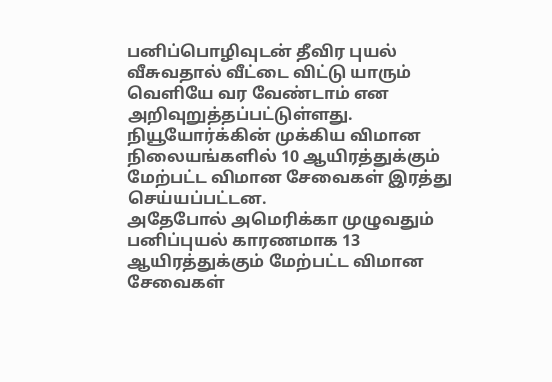பனிப்பொழிவுடன் தீவிர புயல் வீசுவதால் வீட்டை விட்டு யாரும் வெளியே வர வேண்டாம் என அறிவுறுத்தப்பட்டுள்ளது.
நியூயோர்க்கின் முக்கிய விமான நிலையங்களில் 10 ஆயிரத்துக்கும் மேற்பட்ட விமான சேவைகள் இரத்து செய்யப்பட்டன.
அதேபோல் அமெரிக்கா முழுவதும் பனிப்புயல் காரணமாக 13 ஆயிரத்துக்கும் மேற்பட்ட விமான சேவைகள்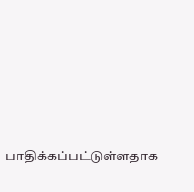பாதிக்கப்பட்டுள்ளதாக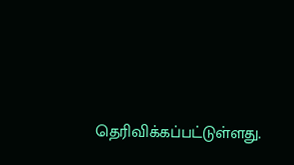தெரிவிக்கப்பட்டுள்ளது.